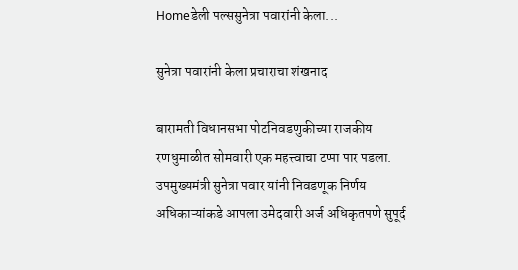Homeडेली पल्ससुनेत्रा पवारांनी केला...

सुनेत्रा पवारांनी केला प्रचाराचा शंखनाद

बारामती विधानसभा पोटनिवडणुकीच्या राजकीय रणधुमाळीत सोमवारी एक महत्त्वाचा टप्पा पार पडला. उपमुख्यमंत्री सुनेत्रा पवार यांनी निवडणूक निर्णय अधिकाऱ्यांकडे आपला उमेदवारी अर्ज अधिकृतपणे सुपूर्द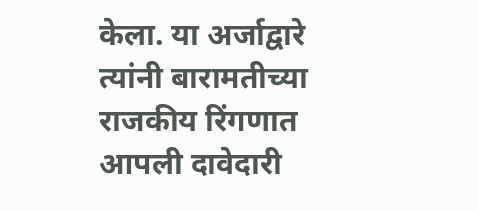केला. या अर्जाद्वारे त्यांनी बारामतीच्या राजकीय रिंगणात आपली दावेदारी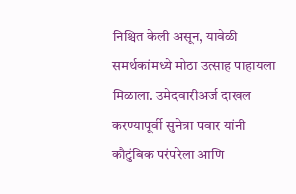निश्चित केली असून, यावेळी समर्थकांमध्ये मोठा उत्साह पाहायला मिळाला. उमेदवारीअर्ज दाखल करण्यापूर्वी सुनेत्रा पवार यांनी कौटुंबिक परंपरेला आणि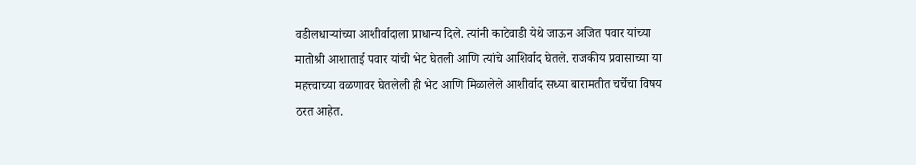वडीलधाऱ्यांच्या आशीर्वादाला प्राधान्य दिले. त्यांनी काटेवाडी येथे जाऊन अजित पवार यांच्या मातोश्री आशाताई पवार यांची भेट घेतली आणि त्यांचे आशिर्वाद घेतले. राजकीय प्रवासाच्या या महत्त्वाच्या वळणावर घेतलेली ही भेट आणि मिळालेले आशीर्वाद सध्या बारामतीत चर्चेचा विषय ठरत आहेत.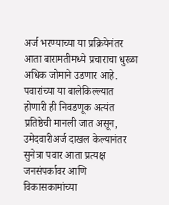अर्ज भरण्याच्या या प्रक्रियेनंतर आता बारामतीमध्ये प्रचाराचा धुरळा अधिक जोमाने उडणार आहे. पवारांच्या या बालेकिल्ल्यात होणारी ही निवडणूक अत्यंत प्रतिष्ठेची मानली जात असून, उमेदवारीअर्ज दाखल केल्यानंतर सुनेत्रा पवार आता प्रत्यक्ष जनसंपर्कावर आणि विकासकामांच्या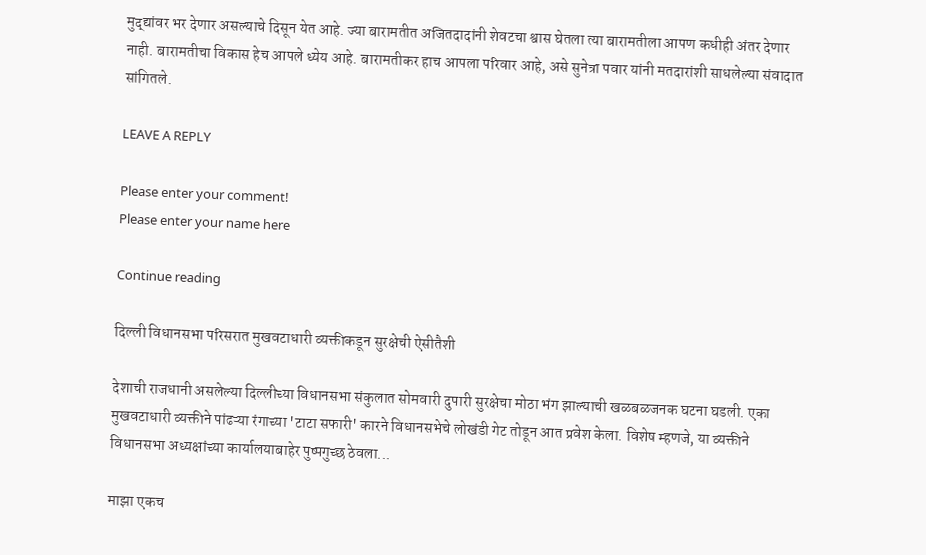मुद्द्यांवर भर देणार असल्याचे दिसून येत आहे. ज्या बारामतीत अजितदादांनी शेवटचा श्वास घेतला त्या बारामतीला आपण कधीही अंतर देणार नाही. बारामतीचा विकास हेच आपले ध्येय आहे. बारामतीकर हाच आपला परिवार आहे, असे सुनेत्रा पवार यांनी मतदारांशी साधलेल्या संवादात सांगितले.

LEAVE A REPLY

Please enter your comment!
Please enter your name here

Continue reading

दिल्ली विधानसभा परिसरात मुखवटाधारी व्यक्तीकडून सुरक्षेची ऐसीतैशी

देशाची राजधानी असलेल्या दिल्लीच्या विधानसभा संकुलात सोमवारी दुपारी सुरक्षेचा मोठा भंग झाल्याची खळबळजनक घटना घडली. एका मुखवटाधारी व्यक्तीने पांढऱ्या रंगाच्या 'टाटा सफारी' कारने विधानसभेचे लोखंडी गेट तोडून आत प्रवेश केला. विशेष म्हणजे, या व्यक्तीने विधानसभा अध्यक्षांच्या कार्यालयाबाहेर पुष्पगुच्छ ठेवला...

माझा एकच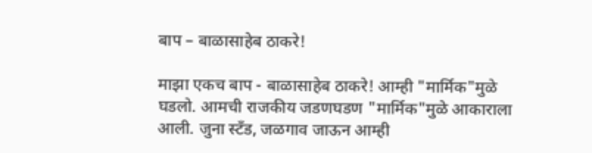बाप – बाळासाहेब ठाकरे!

माझा एकच बाप - बाळासाहेब ठाकरे! आम्ही "मार्मिक"मुळे घडलो. आमची राजकीय जडणघडण "मार्मिक"मुळे आकाराला आली. जुना स्टँड, जळगाव जाऊन आम्ही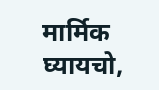मार्मिक घ्यायचो,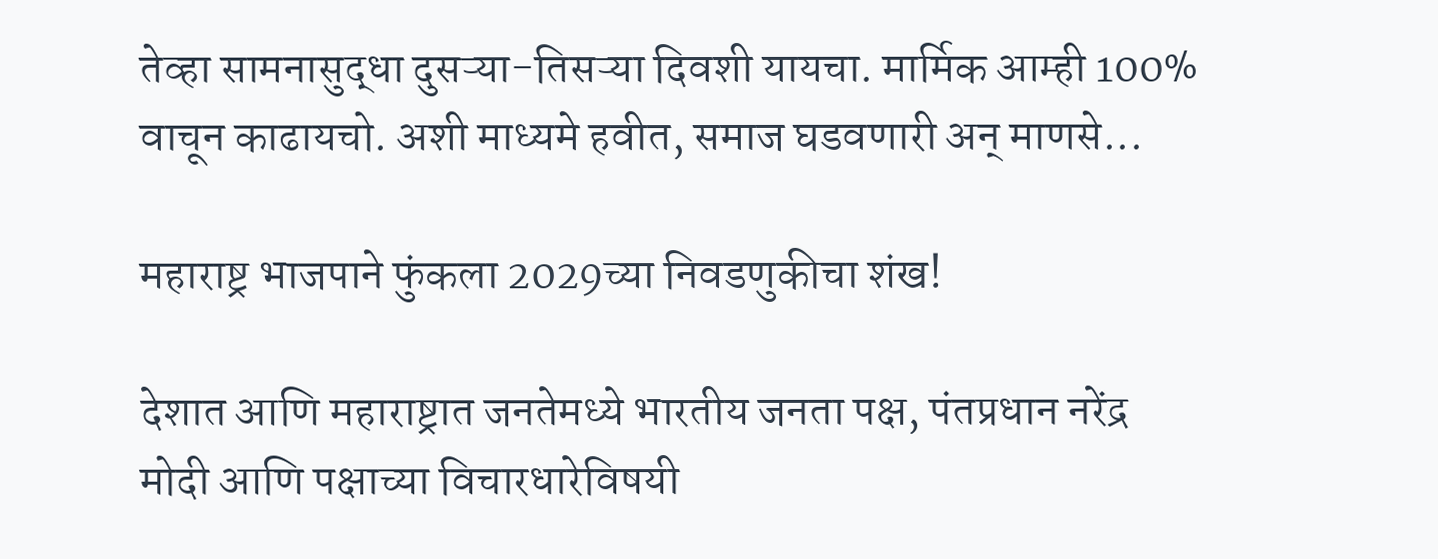तेव्हा सामनासुद्धा दुसऱ्या-तिसऱ्या दिवशी यायचा. मार्मिक आम्ही 100% वाचून काढायचो. अशी माध्यमे हवीत, समाज घडवणारी अन् माणसे...

महाराष्ट्र भाजपाने फुंकला 2029च्या निवडणुकीचा शंख!

देशात आणि महाराष्ट्रात जनतेमध्ये भारतीय जनता पक्ष, पंतप्रधान नरेंद्र मोदी आणि पक्षाच्या विचारधारेविषयी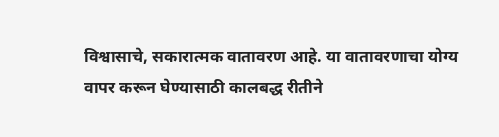विश्वासाचे, सकारात्मक वातावरण आहे. या वातावरणाचा योग्य वापर करून घेण्यासाठी कालबद्ध रीतीने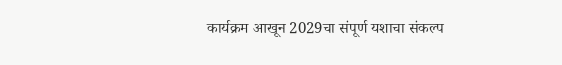कार्यक्रम आखून 2029चा संपूर्ण यशाचा संकल्प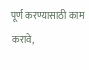पूर्ण करण्यासाठी काम करावे,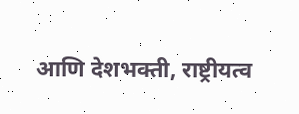आणि देशभक्ती, राष्ट्रीयत्व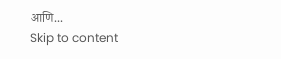आणि...
Skip to content